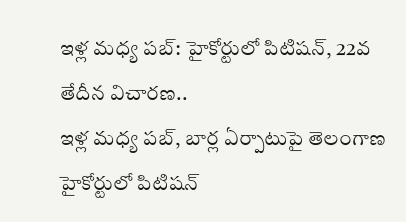ఇళ్ల మధ్య పబ్: హైకోర్టులో పిటిషన్, 22వ తేదీన విచారణ..
ఇళ్ల మధ్య పబ్, బార్ల ఏర్పాటుపై తెలంగాణ హైకోర్టులో పిటిషన్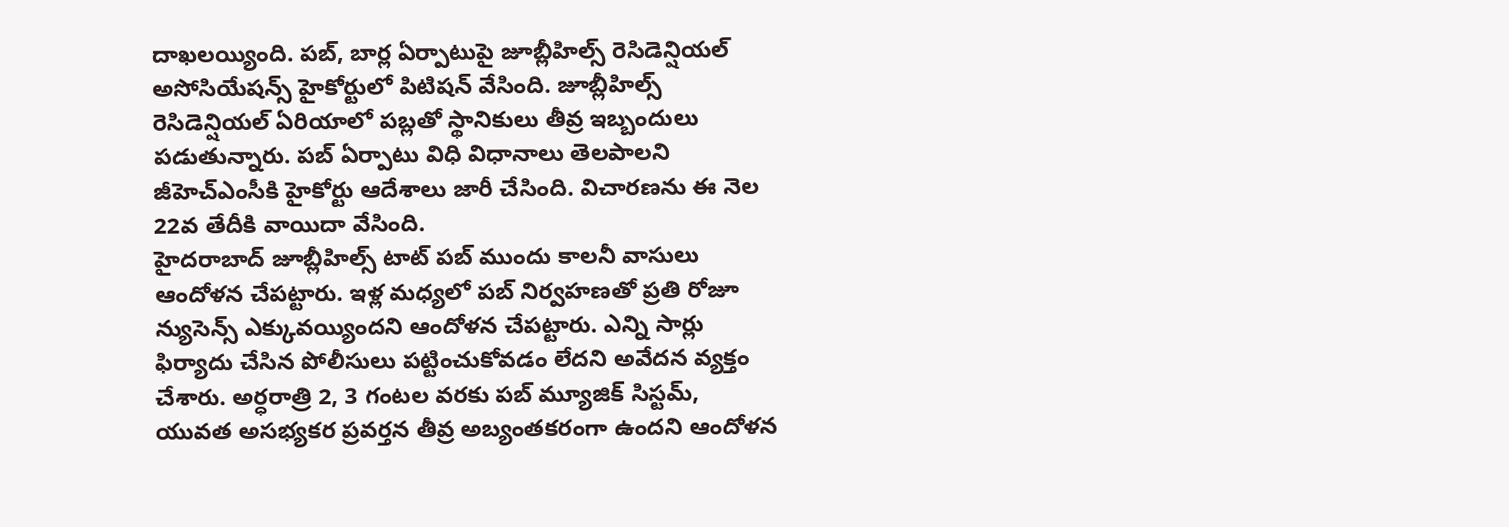దాఖలయ్యింది. పబ్, బార్ల ఏర్పాటుపై జూబ్లీహిల్స్ రెసిడెన్షియల్ అసోసియేషన్స్ హైకోర్టులో పిటిషన్ వేసింది. జూబ్లీహిల్స్ రెసిడెన్షియల్ ఏరియాలో పబ్లతో స్థానికులు తీవ్ర ఇబ్బందులు పడుతున్నారు. పబ్ ఏర్పాటు విధి విధానాలు తెలపాలని జీహెచ్ఎంసీకి హైకోర్టు ఆదేశాలు జారీ చేసింది. విచారణను ఈ నెల 22వ తేదీకి వాయిదా వేసింది.
హైదరాబాద్ జూబ్లీహిల్స్ టాట్ పబ్ ముందు కాలనీ వాసులు ఆందోళన చేపట్టారు. ఇళ్ల మధ్యలో పబ్ నిర్వహణతో ప్రతి రోజూ న్యుసెన్స్ ఎక్కువయ్యిందని ఆందోళన చేపట్టారు. ఎన్ని సార్లు ఫిర్యాదు చేసిన పోలీసులు పట్టించుకోవడం లేదని అవేదన వ్యక్తం చేశారు. అర్ధరాత్రి 2, 3 గంటల వరకు పబ్ మ్యూజిక్ సిస్టమ్, యువత అసభ్యకర ప్రవర్తన తీవ్ర అబ్యంతకరంగా ఉందని ఆందోళన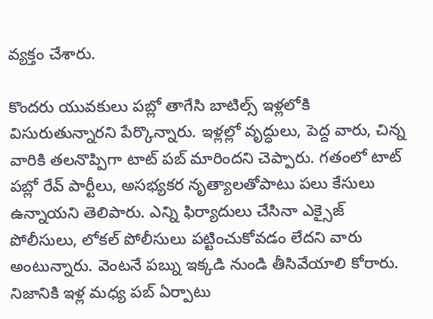వ్యక్తం చేశారు.

కొందరు యువకులు పబ్లో తాగేసి బాటిల్స్ ఇళ్లలోకి విసురుతున్నారని పేర్కొన్నారు. ఇళ్లల్లో వృద్ధులు, పెద్ద వారు, చిన్న వారికి తలనొప్పిగా టాట్ పబ్ మారిందని చెప్పారు. గతంలో టాట్ పబ్లో రేవ్ పార్టీలు, అసభ్యకర నృత్యాలతోపాటు పలు కేసులు ఉన్నాయని తెలిపారు. ఎన్ని ఫిర్యాదులు చేసినా ఎక్సైజ్ పోలీసులు, లోకల్ పోలీసులు పట్టించుకోవడం లేదని వారు అంటున్నారు. వెంటనే పబ్ను ఇక్కడి నుండి తీసివేయాలి కోరారు.
నిజానికి ఇళ్ల మధ్య పబ్ ఏర్పాటు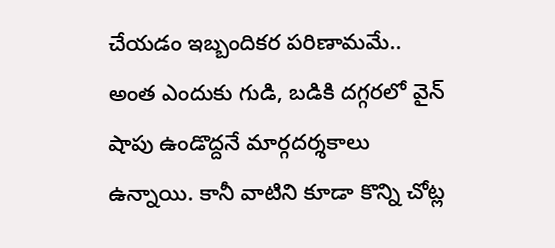చేయడం ఇబ్బందికర పరిణామమే.. అంత ఎందుకు గుడి, బడికి దగ్గరలో వైన్ షాపు ఉండొద్దనే మార్గదర్శకాలు ఉన్నాయి. కానీ వాటిని కూడా కొన్ని చోట్ల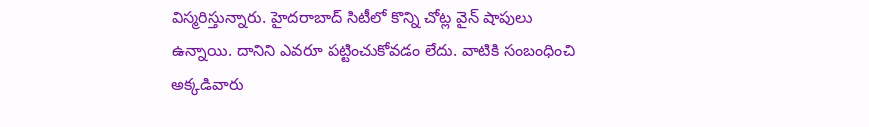విస్మరిస్తున్నారు. హైదరాబాద్ సిటీలో కొన్ని చోట్ల వైన్ షాపులు ఉన్నాయి. దానిని ఎవరూ పట్టించుకోవడం లేదు. వాటికి సంబంధించి అక్కడివారు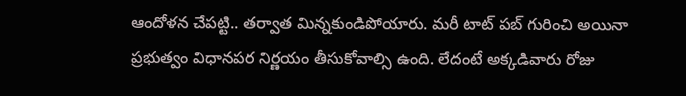ఆందోళన చేపట్టి.. తర్వాత మిన్నకుండిపోయారు. మరీ టాట్ పబ్ గురించి అయినా ప్రభుత్వం విధానపర నిర్ణయం తీసుకోవాల్సి ఉంది. లేదంటే అక్కడివారు రోజు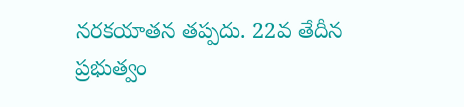నరకయాతన తప్పదు. 22వ తేదీన ప్రభుత్వం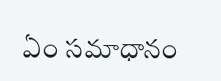ఏం సమాధానం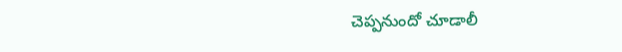చెప్పనుందో చూడాలీ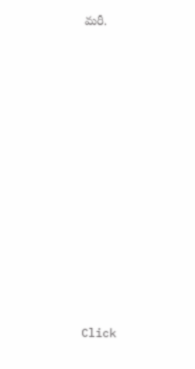మరీ.












Click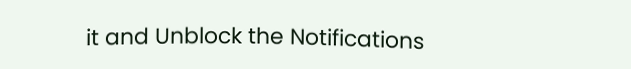it and Unblock the Notifications